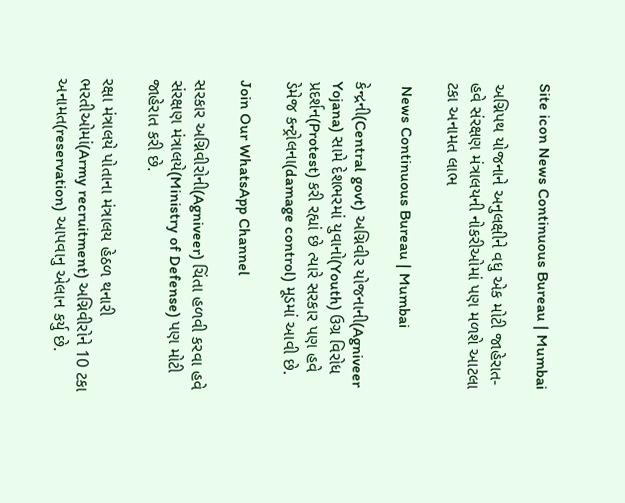Site icon News Continuous Bureau | Mumbai

અગ્નિપથ યોજનાને અનુલક્ષીને વધુ એક મોટી જાહેરાત- હવે સંરક્ષણ મંત્રાલયની નોકરીઓમાં પણ મળશે આટલા ટકા અનામત લાભ

 News Continuous Bureau | Mumbai

કેન્દ્રની(Central govt) અગ્નિવીર યોજનાની(Agniveer Yojana) સામે દેશભરમાં યુવાનો(Youth) ઉગ્ર વિરોધ પ્રદર્શન(Protest) કરી રહ્યાં છે ત્યારે સરકાર પણ હવે ડેમેજ કન્ટ્રોલના(damage control) મૂડમાં આવી છે.

Join Our WhatsApp Channel

સરકાર અગ્નિવીરોની(Agniveer) ચિંતા હળવી કરવા હવે સંરક્ષણ મંત્રાલયે(Ministry of Defense) પણ મોટી જાહેરાત કરી છે.

રક્ષા મંત્રાલયે પોતાના મંત્રાલય હેઠળ થનારી ભરતીઓમાં(Army recruitment) અગ્નિવીરોને 10 ટકા અનામત(reservation) આપવાનુ એલાન કર્યુ છે.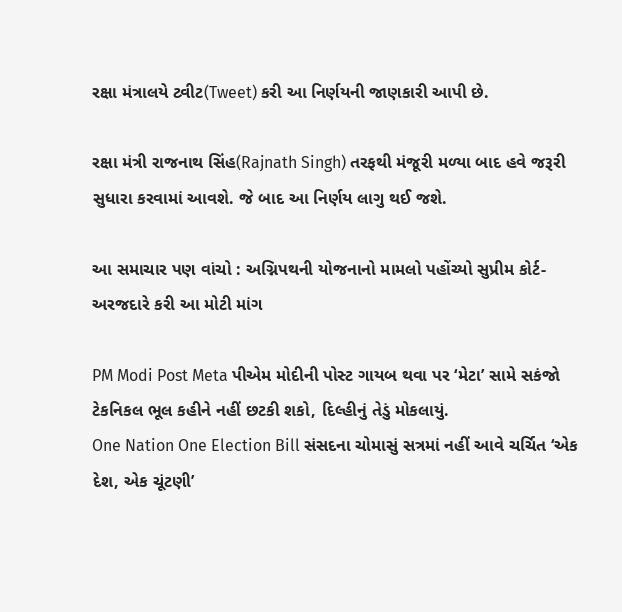રક્ષા મંત્રાલયે ટ્વીટ(Tweet) કરી આ નિર્ણયની જાણકારી આપી છે.

રક્ષા મંત્રી રાજનાથ સિંહ(Rajnath Singh) તરફથી મંજૂરી મળ્યા બાદ હવે જરૂરી સુધારા કરવામાં આવશે. જે બાદ આ નિર્ણય લાગુ થઈ જશે.

આ સમાચાર પણ વાંચો : અગ્નિપથની યોજનાનો મામલો પહોંચ્યો સુપ્રીમ કોર્ટ- અરજદારે કરી આ મોટી માંગ

PM Modi Post Meta પીએમ મોદીની પોસ્ટ ગાયબ થવા પર ‘મેટા’ સામે સકંજો ટેકનિકલ ભૂલ કહીને નહીં છટકી શકો, દિલ્હીનું તેડું મોકલાયું.
One Nation One Election Bill સંસદના ચોમાસું સત્રમાં નહીં આવે ચર્ચિત ‘એક દેશ, એક ચૂંટણી’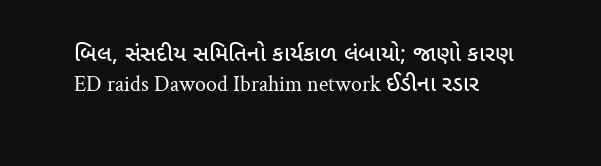બિલ, સંસદીય સમિતિનો કાર્યકાળ લંબાયો; જાણો કારણ
ED raids Dawood Ibrahim network ઈડીના રડાર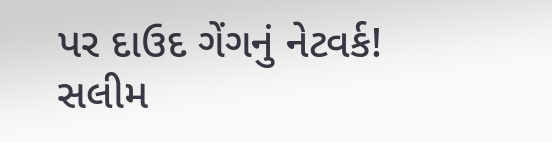પર દાઉદ ગેંગનું નેટવર્ક! સલીમ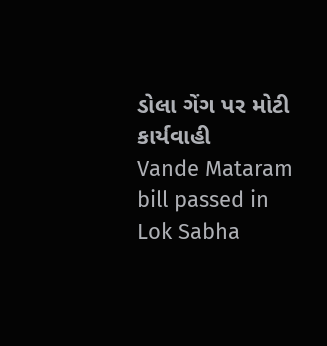ડોલા ગેંગ પર મોટી કાર્યવાહી
Vande Mataram bill passed in Lok Sabha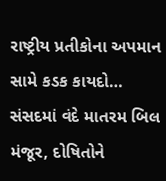રાષ્ટ્રીય પ્રતીકોના અપમાન સામે કડક કાયદો… સંસદમાં વંદે માતરમ બિલ મંજૂર, દોષિતોને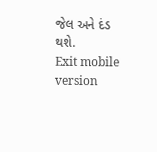જેલ અને દંડ થશે.
Exit mobile version